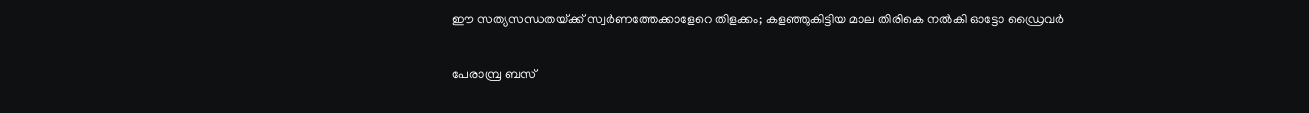ഈ സത്യസന്ധതയ്‌ക്ക്‌ സ്വർണത്തേക്കാളേറെ തിളക്കം; കളഞ്ഞുകിട്ടിയ മാല തിരികെ നൽകി ഓട്ടോ ഡ്രൈവർ

പേരാമ്പ്ര ബസ്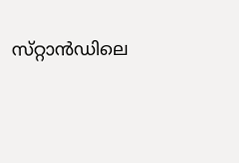സ്‌റ്റാൻഡിലെ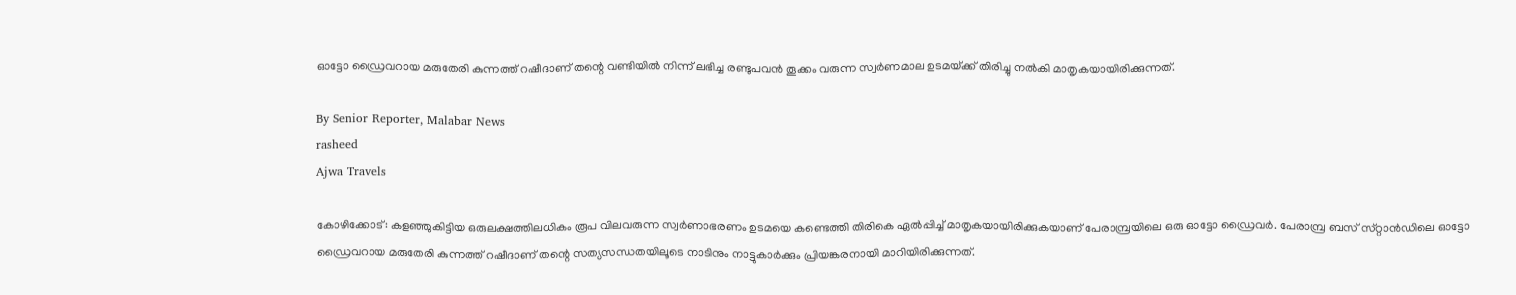ഓട്ടോ ഡ്രൈവറായ മരുതേരി കുന്നത്ത് റഷീദാണ് തന്റെ വണ്ടിയിൽ നിന്ന് ലഭിച്ച രണ്ടുപവൻ തൂക്കം വരുന്ന സ്വർണമാല ഉടമയ്‌ക്ക് തിരിച്ചു നൽകി മാതൃകയായിരിക്കുന്നത്.

By Senior Reporter, Malabar News
rasheed
Ajwa Travels

കോഴിക്കോട്: കളഞ്ഞുകിട്ടിയ ഒരുലക്ഷത്തിലധികം രൂപ വിലവരുന്ന സ്വർണാഭരണം ഉടമയെ കണ്ടെത്തി തിരികെ ഏൽപ്പിച്ച് മാതൃകയായിരിക്കുകയാണ് പേരാമ്പ്രയിലെ ഒരു ഓട്ടോ ഡ്രൈവർ. പേരാമ്പ്ര ബസ് സ്‌റ്റാൻഡിലെ ഓട്ടോ ഡ്രൈവറായ മരുതേരി കുന്നത്ത് റഷീദാണ് തന്റെ സത്യസന്ധതയിലൂടെ നാടിനും നാട്ടുകാർക്കും പ്രിയങ്കരനായി മാറിയിരിക്കുന്നത്.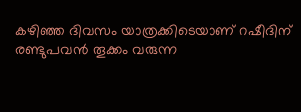കഴിഞ്ഞ ദിവസം യാത്രക്കിടെയാണ് റഷീദിന് രണ്ടുപവൻ തൂക്കം വരുന്ന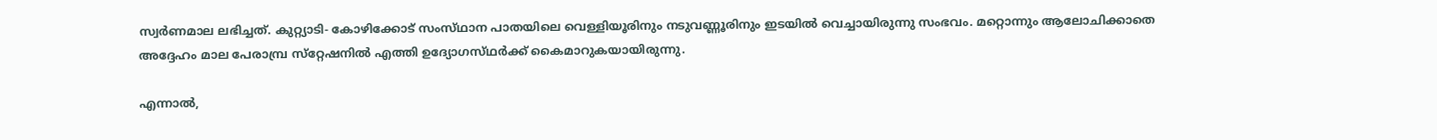സ്വർണമാല ലഭിച്ചത്. കുറ്റ്യാടി- കോഴിക്കോട് സംസ്‌ഥാന പാതയിലെ വെള്ളിയൂരിനും നടുവണ്ണൂരിനും ഇടയിൽ വെച്ചായിരുന്നു സംഭവം. മറ്റൊന്നും ആലോചിക്കാതെ അദ്ദേഹം മാല പേരാമ്പ്ര സ്‌റ്റേഷനിൽ എത്തി ഉദ്യോഗസ്‌ഥർക്ക്‌ കൈമാറുകയായിരുന്നു.

എന്നാൽ,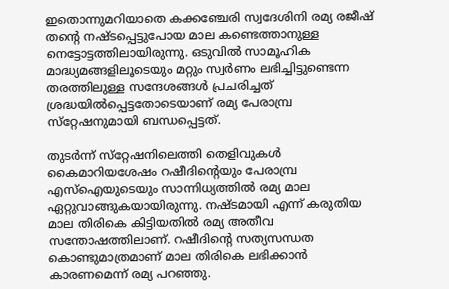ഇതൊന്നുമറിയാതെ കക്കഞ്ചേരി സ്വദേശിനി രമ്യ രജീഷ് തന്റെ നഷ്‌ടപ്പെട്ടുപോയ മാല കണ്ടെത്താനുള്ള നെട്ടോട്ടത്തിലായിരുന്നു. ഒടുവിൽ സാമൂഹിക മാദ്ധ്യമങ്ങളിലൂടെയും മറ്റും സ്വർണം ലഭിച്ചിട്ടുണ്ടെന്ന തരത്തിലുള്ള സന്ദേശങ്ങൾ പ്രചരിച്ചത് ശ്രദ്ധയിൽപ്പെട്ടതോടെയാണ് രമ്യ പേരാമ്പ്ര സ്‌റ്റേഷനുമായി ബന്ധപ്പെട്ടത്.

തുടർന്ന് സ്‌റ്റേഷനിലെത്തി തെളിവുകൾ കൈമാറിയശേഷം റഷീദിന്റെയും പേരാമ്പ്ര എസ്ഐയുടെയും സാന്നിധ്യത്തിൽ രമ്യ മാല ഏറ്റുവാങ്ങുകയായിരുന്നു. നഷ്‌ടമായി എന്ന് കരുതിയ മാല തിരികെ കിട്ടിയതിൽ രമ്യ അതീവ സന്തോഷത്തിലാണ്. റഷീദിന്റെ സത്യസന്ധത കൊണ്ടുമാത്രമാണ് മാല തിരികെ ലഭിക്കാൻ കാരണമെന്ന് രമ്യ പറഞ്ഞു.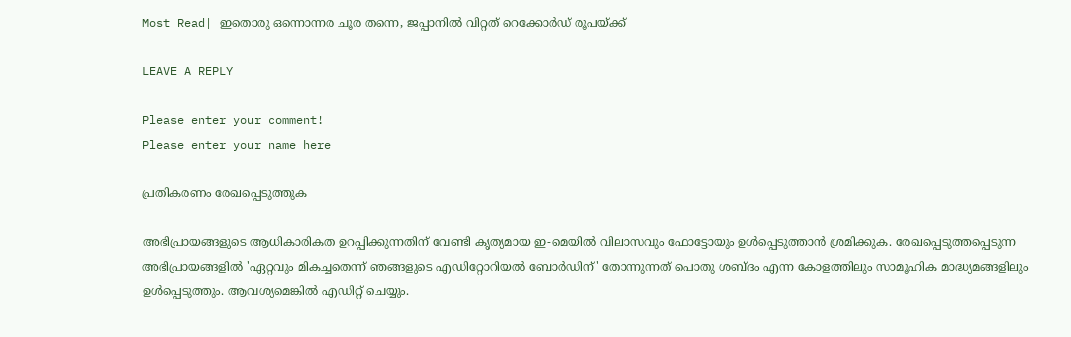Most Read| ഇതൊരു ഒന്നൊന്നര ചൂര തന്നെ, ജപ്പാനിൽ വിറ്റത് റെക്കോർഡ് രൂപയ്‌ക്ക്

LEAVE A REPLY

Please enter your comment!
Please enter your name here

പ്രതികരണം രേഖപ്പെടുത്തുക

അഭിപ്രായങ്ങളുടെ ആധികാരികത ഉറപ്പിക്കുന്നതിന് വേണ്ടി കൃത്യമായ ഇ-മെയിൽ വിലാസവും ഫോട്ടോയും ഉൾപ്പെടുത്താൻ ശ്രമിക്കുക. രേഖപ്പെടുത്തപ്പെടുന്ന അഭിപ്രായങ്ങളിൽ 'ഏറ്റവും മികച്ചതെന്ന് ഞങ്ങളുടെ എഡിറ്റോറിയൽ ബോർഡിന്' തോന്നുന്നത് പൊതു ശബ്‌ദം എന്ന കോളത്തിലും സാമൂഹിക മാദ്ധ്യമങ്ങളിലും ഉൾപ്പെടുത്തും. ആവശ്യമെങ്കിൽ എഡിറ്റ് ചെയ്യും.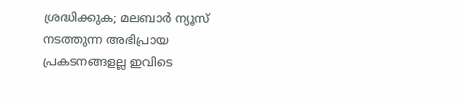ശ്രദ്ധിക്കുക; മലബാർ ന്യൂസ് നടത്തുന്ന അഭിപ്രായ പ്രകടനങ്ങളല്ല ഇവിടെ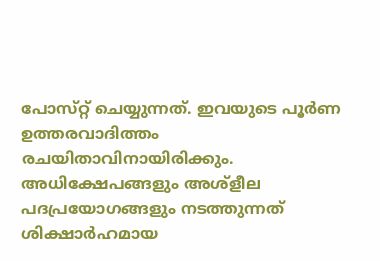പോസ്‌റ്റ് ചെയ്യുന്നത്. ഇവയുടെ പൂർണ ഉത്തരവാദിത്തം രചയിതാവിനായിരിക്കും. അധിക്ഷേപങ്ങളും അശ്‌ളീല പദപ്രയോഗങ്ങളും നടത്തുന്നത് ശിക്ഷാർഹമായ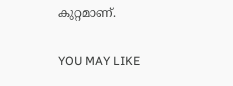കുറ്റമാണ്.

YOU MAY LIKE